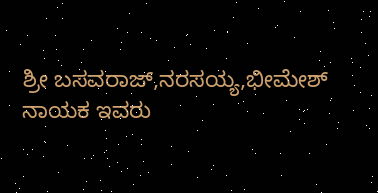ಶ್ರೀ ಬಸವರಾಜ್,ನರಸಯ್ಯ,ಭೀಮೇಶ್ ನಾಯಕ ಇವರು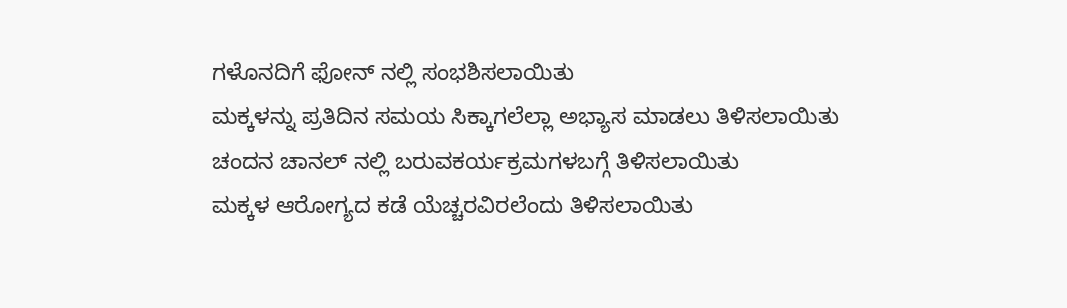ಗಳೊನದಿಗೆ ಫೋನ್ ನಲ್ಲಿ ಸಂಭಶಿಸಲಾಯಿತು
ಮಕ್ಕಳನ್ನು ಪ್ರತಿದಿನ ಸಮಯ ಸಿಕ್ಕಾಗಲೆಲ್ಲಾ ಅಭ್ಯಾಸ ಮಾಡಲು ತಿಳಿಸಲಾಯಿತು ಚಂದನ ಚಾನಲ್ ನಲ್ಲಿ ಬರುವಕರ್ಯಕ್ರಮಗಳಬಗ್ಗೆ ತಿಳಿಸಲಾಯಿತು
ಮಕ್ಕಳ ಆರೋಗ್ಯದ ಕಡೆ ಯೆಚ್ಚರವಿರಲೆಂದು ತಿಳಿಸಲಾಯಿತು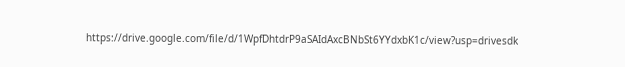https://drive.google.com/file/d/1WpfDhtdrP9aSAIdAxcBNbSt6YYdxbK1c/view?usp=drivesdk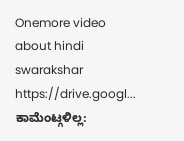Onemore video about hindi swarakshar https://drive.googl...
ಕಾಮೆಂಟ್ಗಳಿಲ್ಲ: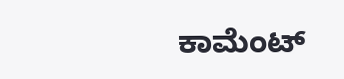ಕಾಮೆಂಟ್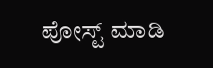ಪೋಸ್ಟ್ ಮಾಡಿ